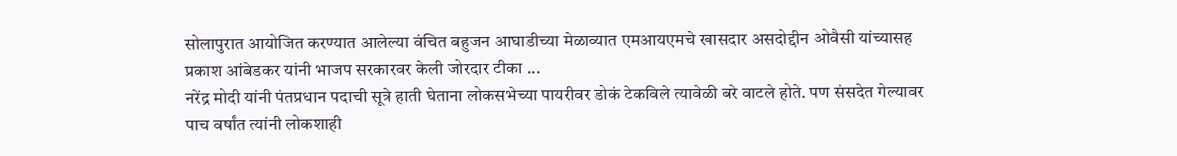सोलापुरात आयोजित करण्यात आलेल्या वंचित बहुजन आघाडीच्या मेळाव्यात एमआयएमचे खासदार असदोद्दीन ओवैसी यांच्यासह प्रकाश आंबेडकर यांनी भाजप सरकारवर केली जोरदार टीका ...
नरेंद्र मोदी यांनी पंतप्रधान पदाची सूत्रे हाती घेताना लोकसभेच्या पायरीवर डोकं टेकविले त्यावेळी बरे वाटले होते. पण संसदेत गेल्यावर पाच वर्षांत त्यांनी लोकशाही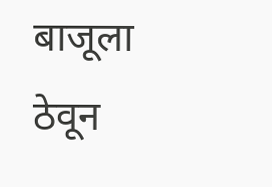बाजूला ठेवून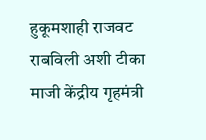हुकूमशाही राजवट राबविली अशी टीका माजी केंद्रीय गृहमंत्री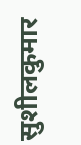सुशीलकुमार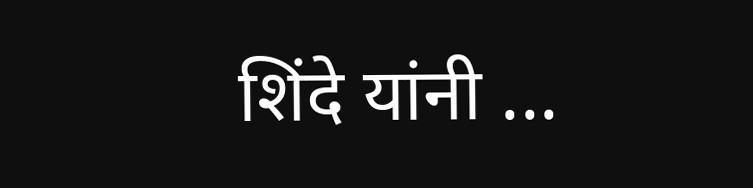शिंदे यांनी ...